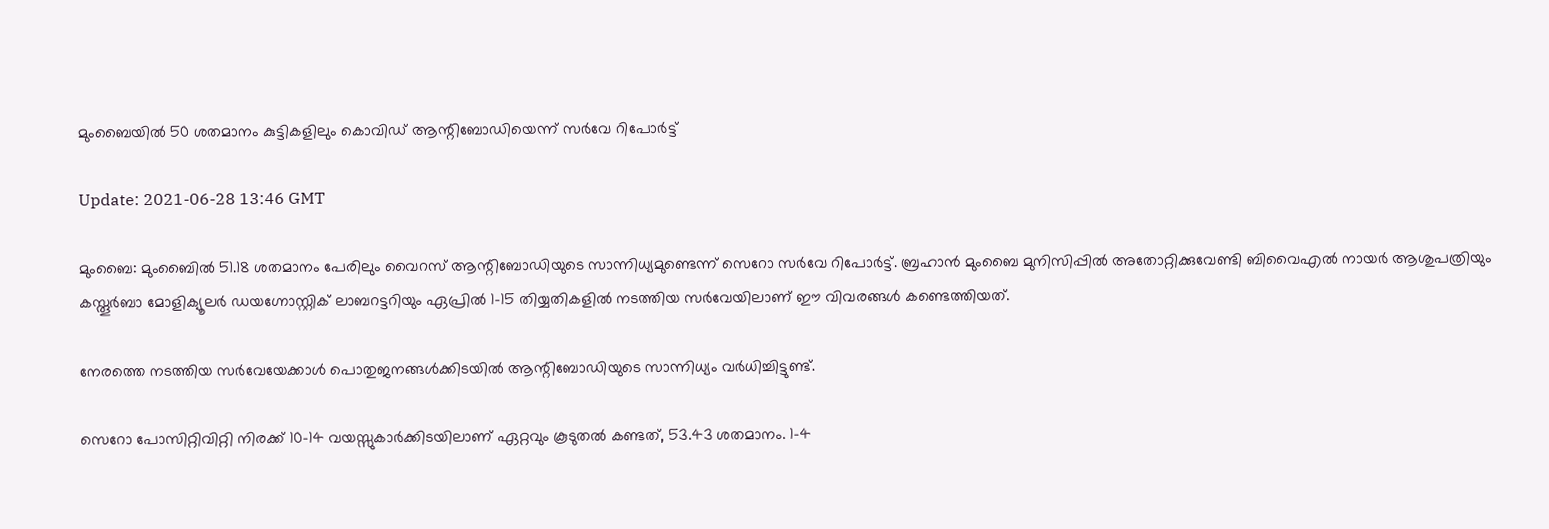മുംബൈയില്‍ 50 ശതമാനം കുട്ടികളിലും കൊവിഡ് ആന്റിബോഡിയെന്ന് സര്‍വേ റിപോര്‍ട്ട്

Update: 2021-06-28 13:46 GMT

മുംബൈ: മുംബൈില്‍ 51.18 ശതമാനം പേരിലും വൈറസ് ആന്റിബോഡിയുടെ സാന്നിധ്യമുണ്ടെന്ന് സെറോ സര്‍വേ റിപോര്‍ട്ട്. ബ്രഹാന്‍ മുംബൈ മുനിസിപ്പില്‍ അതോറ്റിക്കുവേണ്ടി ബിവൈഎല്‍ നായര്‍ ആശുപത്രിയും കസ്തൂര്‍ബാ മോളിക്യൂലര്‍ ഡയഗ്നോസ്റ്റിക് ലാബറട്ടറിയും ഏപ്രില്‍ 1-15 തിയ്യതികളില്‍ നടത്തിയ സര്‍വേയിലാണ് ഈ വിവരങ്ങള്‍ കണ്ടെത്തിയത്.

നേരത്തെ നടത്തിയ സര്‍വേയേക്കാള്‍ പൊതുജനങ്ങള്‍ക്കിടയില്‍ ആന്റിബോഡിയുടെ സാന്നിധ്യം വര്‍ധിച്ചിട്ടുണ്ട്.

സെറോ പോസിറ്റിവിറ്റി നിരക്ക് 10-14 വയസ്സുകാര്‍ക്കിടയിലാണ് ഏറ്റവും കൂടുതല്‍ കണ്ടത്, 53.43 ശതമാനം. 1-4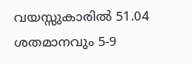വയസ്സുകാരില്‍ 51.04 ശതമാനവും 5-9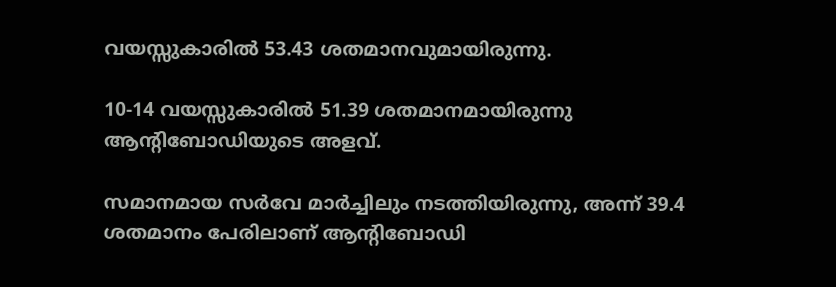വയസ്സുകാരില്‍ 53.43 ശതമാനവുമായിരുന്നു.

10-14 വയസ്സുകാരില്‍ 51.39 ശതമാനമായിരുന്നു ആന്റിബോഡിയുടെ അളവ്.

സമാനമായ സര്‍വേ മാര്‍ച്ചിലും നടത്തിയിരുന്നു, അന്ന് 39.4 ശതമാനം പേരിലാണ് ആന്റിബോഡി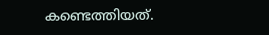കണ്ടെത്തിയത്.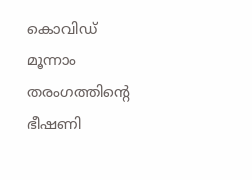കൊവിഡ് മൂന്നാം തരംഗത്തിന്റെ ഭീഷണി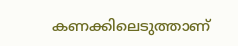കണക്കിലെടുത്താണ്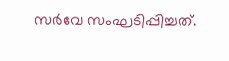സര്‍വേ സംഘടിപ്പിച്ചത്.